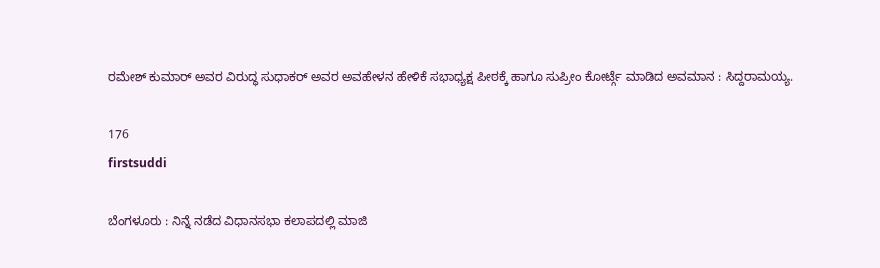ರಮೇಶ್ ಕುಮಾರ್ ಅವರ ವಿರುದ್ಧ ಸುಧಾಕರ್ ಅವರ ಅವಹೇಳನ ಹೇಳಿಕೆ ಸಭಾಧ್ಯಕ್ಷ ಪೀಠಕ್ಕೆ ಹಾಗೂ ಸುಪ್ರೀಂ ಕೋರ್ಟ್ಗೆ ಮಾಡಿದ ಅವಮಾನ : ಸಿದ್ದರಾಮಯ್ಯ.

176
firstsuddi

ಬೆಂಗಳೂರು : ನಿನ್ನೆ ನಡೆದ ವಿಧಾನಸಭಾ ಕಲಾಪದಲ್ಲಿ ಮಾಜಿ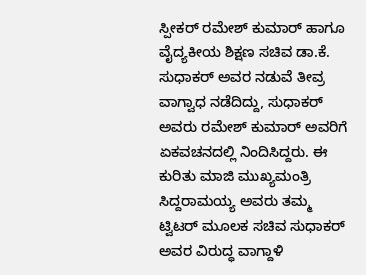ಸ್ಪೀಕರ್ ರಮೇಶ್ ಕುಮಾರ್ ಹಾಗೂ ವೈದ್ಯಕೀಯ ಶಿಕ್ಷಣ ಸಚಿವ ಡಾ.ಕೆ. ಸುಧಾಕರ್ ಅವರ ನಡುವೆ ತೀವ್ರ ವಾಗ್ವಾಧ ನಡೆದಿದ್ದು, ಸುಧಾಕರ್ ಅವರು ರಮೇಶ್ ಕುಮಾರ್ ಅವರಿಗೆ ಏಕವಚನದಲ್ಲಿ ನಿಂದಿಸಿದ್ದರು. ಈ ಕುರಿತು ಮಾಜಿ ಮುಖ್ಯಮಂತ್ರಿ ಸಿದ್ದರಾಮಯ್ಯ ಅವರು ತಮ್ಮ ಟ್ವಿಟರ್ ಮೂಲಕ ಸಚಿವ ಸುಧಾಕರ್ ಅವರ ವಿರುದ್ಧ ವಾಗ್ದಾಳಿ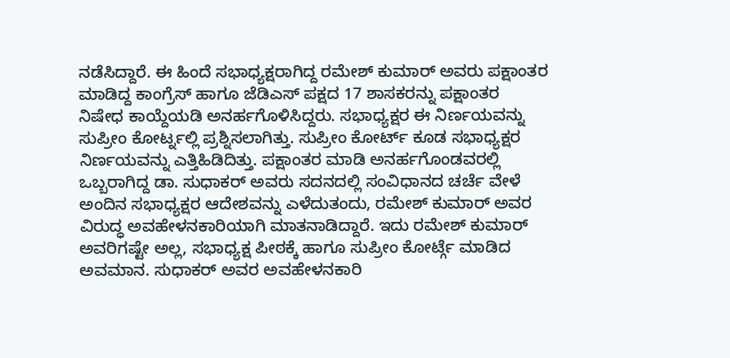ನಡೆಸಿದ್ದಾರೆ. ಈ ಹಿಂದೆ ಸಭಾಧ್ಯಕ್ಷರಾಗಿದ್ದ ರಮೇಶ್ ಕುಮಾರ್ ಅವರು ಪಕ್ಷಾಂತರ ಮಾಡಿದ್ದ ಕಾಂಗ್ರೆಸ್ ಹಾಗೂ ಜೆಡಿಎಸ್ ಪಕ್ಷದ 17 ಶಾಸಕರನ್ನು ಪಕ್ಷಾಂತರ ನಿಷೇಧ ಕಾಯ್ದೆಯಡಿ ಅನರ್ಹಗೊಳಿಸಿದ್ದರು. ಸಭಾಧ್ಯಕ್ಷರ ಈ ನಿರ್ಣಯವನ್ನು ಸುಪ್ರೀಂ ಕೋರ್ಟ್ನಲ್ಲಿ ಪ್ರಶ್ನಿಸಲಾಗಿತ್ತು. ಸುಪ್ರೀಂ ಕೋರ್ಟ್ ಕೂಡ ಸಭಾಧ್ಯಕ್ಷರ ನಿರ್ಣಯವನ್ನು ಎತ್ತಿಹಿಡಿದಿತ್ತು. ಪಕ್ಷಾಂತರ ಮಾಡಿ ಅನರ್ಹಗೊಂಡವರಲ್ಲಿ ಒಬ್ಬರಾಗಿದ್ದ ಡಾ. ಸುಧಾಕರ್ ಅವರು ಸದನದಲ್ಲಿ ಸಂವಿಧಾನದ ಚರ್ಚೆ ವೇಳೆ ಅಂದಿನ ಸಭಾಧ್ಯಕ್ಷರ ಆದೇಶವನ್ನು ಎಳೆದುತಂದು, ರಮೇಶ್ ಕುಮಾರ್ ಅವರ ವಿರುದ್ಧ ಅವಹೇಳನಕಾರಿಯಾಗಿ ಮಾತನಾಡಿದ್ದಾರೆ. ಇದು ರಮೇಶ್ ಕುಮಾರ್ ಅವರಿಗಷ್ಟೇ ಅಲ್ಲ, ಸಭಾಧ್ಯಕ್ಷ ಪೀಠಕ್ಕೆ ಹಾಗೂ ಸುಪ್ರೀಂ ಕೋರ್ಟ್ಗೆ ಮಾಡಿದ ಅವಮಾನ. ಸುಧಾಕರ್ ಅವರ ಅವಹೇಳನಕಾರಿ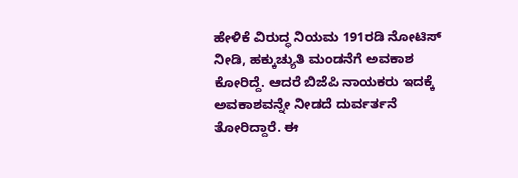ಹೇಳಿಕೆ ವಿರುದ್ಧ ನಿಯಮ 191ರಡಿ ನೋಟಿಸ್ ನೀಡಿ, ಹಕ್ಕುಚ್ಯುತಿ ಮಂಡನೆಗೆ ಅವಕಾಶ ಕೋರಿದ್ದೆ. ಆದರೆ ಬಿಜೆಪಿ ನಾಯಕರು ಇದಕ್ಕೆ ಅವಕಾಶವನ್ನೇ ನೀಡದೆ ದುರ್ವರ್ತನೆ ತೋರಿದ್ದಾರೆ. ಈ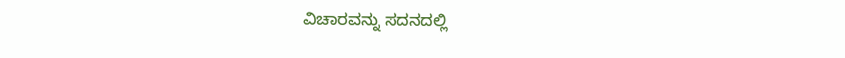ವಿಚಾರವನ್ನು ಸದನದಲ್ಲಿ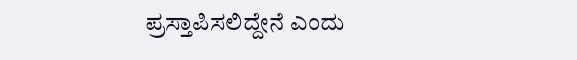ಪ್ರಸ್ತಾಪಿಸಲಿದ್ದೇನೆ ಎಂದು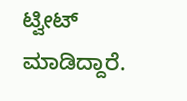ಟ್ವೀಟ್ ಮಾಡಿದ್ದಾರೆ.